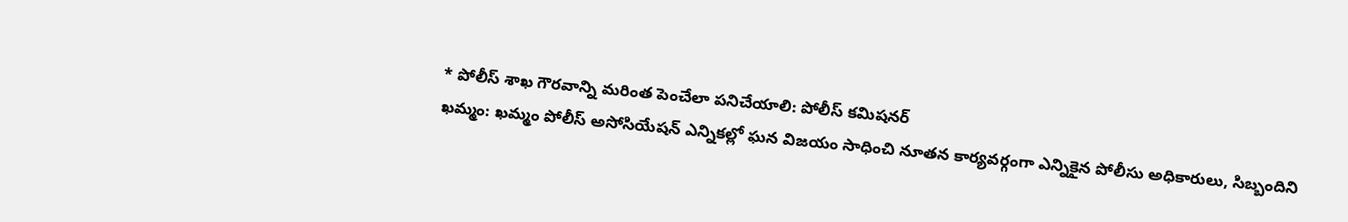* పోలీస్ శాఖ గౌరవాన్ని మరింత పెంచేలా పనిచేయాలి: పోలీస్ కమిషనర్
ఖమ్మం: ఖమ్మం పోలీస్ అసోసియేషన్ ఎన్నికల్లో ఘన విజయం సాధించి నూతన కార్యవర్గంగా ఎన్నికైన పోలీసు అధికారులు, సిబ్బందిని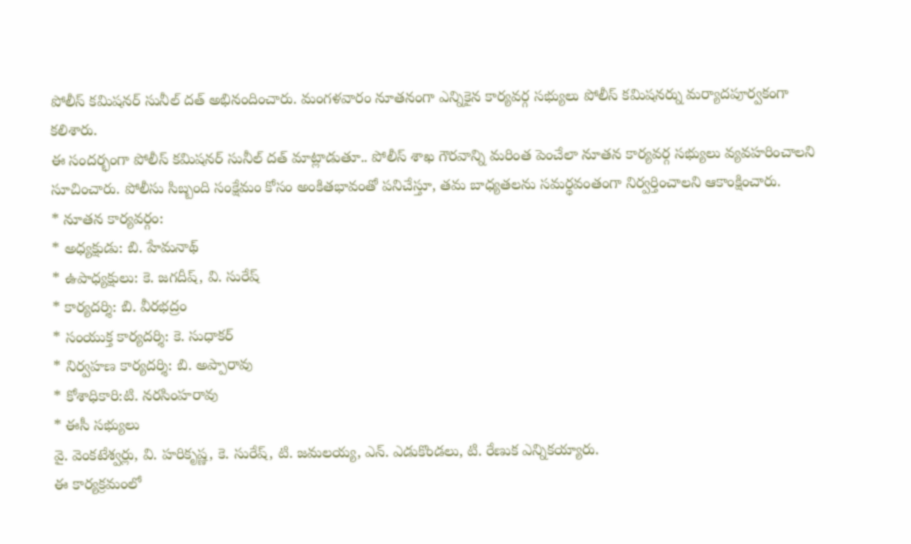పోలీస్ కమిషనర్ సునీల్ దత్ అభినందించారు. మంగళవారం నూతనంగా ఎన్నికైన కార్యవర్గ సభ్యులు పోలీస్ కమిషనర్ను మర్యాదపూర్వకంగా కలిశారు.
ఈ సందర్భంగా పోలీస్ కమిషనర్ సునీల్ దత్ మాట్లాడుతూ.. పోలీస్ శాఖ గౌరవాన్ని మరింత పెంచేలా నూతన కార్యవర్గ సభ్యులు వ్యవహరించాలని సూచించారు. పోలీసు సిబ్బంది సంక్షేమం కోసం అంకితభావంతో పనిచేస్తూ, తమ బాధ్యతలను సమర్థవంతంగా నిర్వర్తించాలని ఆకాంక్షించారు.
* నూతన కార్యవర్గం:
* అధ్యక్షుడు: బి. హేమనాథ్
* ఉపాధ్యక్షులు: కె. జగదీష్, వి. సురేష్
* కార్యదర్శి: బి. వీరభద్రం
* సంయుక్త కార్యదర్శి: కె. సుధాకర్
* నిర్వహణ కార్యదర్శి: బి. అప్పారావు
* కోశాధికారి:టి. నరసింహరావు
* ఈసీ సభ్యులు
వై. వెంకటేశ్వర్లు, వి. హరికృష్ణ, కె. సురేష్, టి. జమలయ్య, ఎన్. ఎడుకొండలు, టి. రేణుక ఎన్నికయ్యారు.
ఈ కార్యక్రమంలో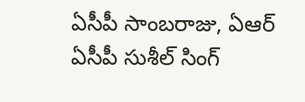ఏసీపీ సాంబరాజు, ఏఆర్ ఏసీపీ సుశీల్ సింగ్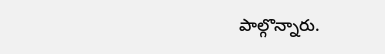పాల్గొన్నారు.